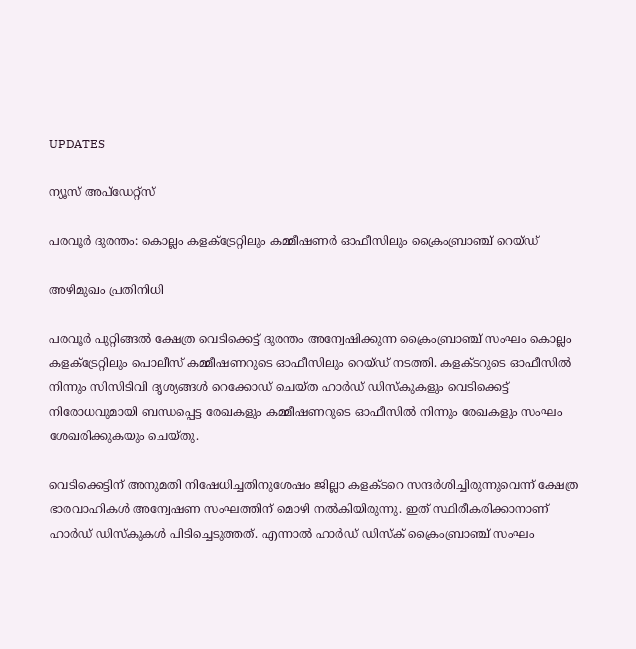UPDATES

ന്യൂസ് അപ്ഡേറ്റ്സ്

പരവൂര്‍ ദുരന്തം: കൊല്ലം കളക്ട്രേറ്റിലും കമ്മീഷണര്‍ ഓഫീസിലും ക്രൈംബ്രാഞ്ച് റെയ്ഡ്

അഴിമുഖം പ്രതിനിധി

പരവൂര്‍ പുറ്റിങ്ങല്‍ ക്ഷേത്ര വെടിക്കെട്ട് ദുരന്തം അന്വേഷിക്കുന്ന ക്രൈംബ്രാഞ്ച് സംഘം കൊല്ലം കളക്ട്രേറ്റിലും പൊലീസ് കമ്മീഷണറുടെ ഓഫീസിലും റെയ്ഡ് നടത്തി. കളക്ടറുടെ ഓഫീസില്‍ നിന്നും സിസിടിവി ദൃശ്യങ്ങള്‍ റെക്കോഡ് ചെയ്ത ഹാര്‍ഡ് ഡിസ്‌കുകളും വെടിക്കെട്ട് നിരോധവുമായി ബന്ധപ്പെട്ട രേഖകളും കമ്മീഷണറുടെ ഓഫീസില്‍ നിന്നും രേഖകളും സംഘം ശേഖരിക്കുകയും ചെയ്തു.

വെടിക്കെട്ടിന് അനുമതി നിഷേധിച്ചതിനുശേഷം ജില്ലാ കളക്ടറെ സന്ദര്‍ശിച്ചിരുന്നുവെന്ന് ക്ഷേത്ര ഭാരവാഹികള്‍ അന്വേഷണ സംഘത്തിന് മൊഴി നല്‍കിയിരുന്നു. ഇത് സ്ഥിരീകരിക്കാനാണ് ഹാര്‍ഡ് ഡിസ്‌കുകള്‍ പിടിച്ചെടുത്തത്. എന്നാല്‍ ഹാര്‍ഡ് ഡിസ്‌ക് ക്രൈംബ്രാഞ്ച് സംഘം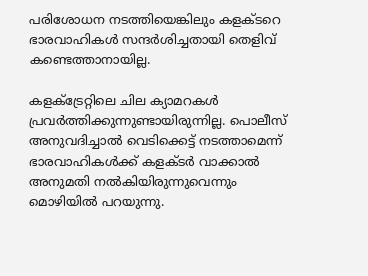പരിശോധന നടത്തിയെങ്കിലും കളക്ടറെ ഭാരവാഹികള്‍ സന്ദര്‍ശിച്ചതായി തെളിവ് കണ്ടെത്താനായില്ല.

കളക്ട്രേറ്റിലെ ചില ക്യാമറകള്‍ പ്രവര്‍ത്തിക്കുന്നുണ്ടായിരുന്നില്ല. പൊലീസ് അനുവദിച്ചാല്‍ വെടിക്കെട്ട് നടത്താമെന്ന് ഭാരവാഹികള്‍ക്ക് കളക്ടര്‍ വാക്കാല്‍ അനുമതി നല്‍കിയിരുന്നുവെന്നും മൊഴിയില്‍ പറയുന്നു.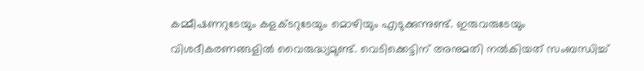കമ്മീഷണറുടേയും കളക്ടറുടേയും മൊഴിയും എടുക്കുന്നുണ്ട്. ഇരുവരുടേയും വിശദീകരണങ്ങളില്‍ വൈരുദ്ധ്യമുണ്ട്. വെടിക്കെട്ടിന് അനുമതി നല്‍കിയത് സംബന്ധിച്ച്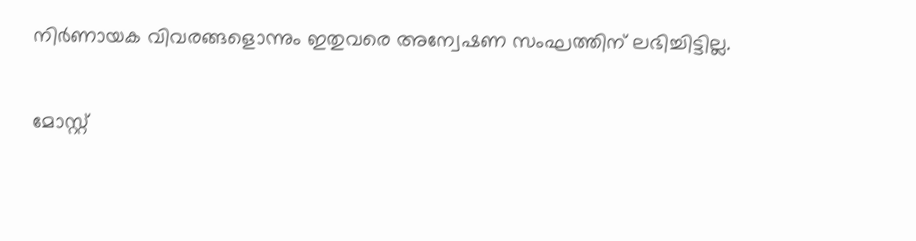നിര്‍ണായക വിവരങ്ങളൊന്നും ഇതുവരെ അന്വേഷണ സംഘത്തിന് ലഭിച്ചിട്ടില്ല.

മോസ്റ്റ്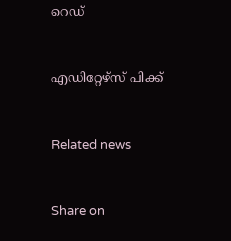റെഡ്


എഡിറ്റേഴ്സ് പിക്ക്


Related news


Share on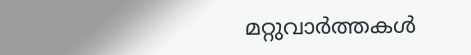മറ്റുവാര്‍ത്തകള്‍